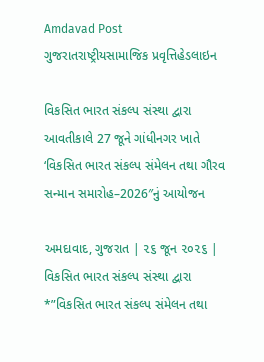Amdavad Post
ગુજરાતરાષ્ટ્રીયસામાજિક પ્રવૃત્તિહેડલાઇન

વિકસિત ભારત સંકલ્પ સંસ્થા દ્વારા આવતીકાલે 27 જૂને ગાંધીનગર ખાતે ‘વિકસિત ભારત સંકલ્પ સંમેલન તથા ગૌરવ સન્માન સમારોહ–2026″નું આયોજન

અમદાવાદ, ગુજરાત | ૨૬ જૂન ૨૦૨૬ | વિકસિત ભારત સંકલ્પ સંસ્થા દ્વારા *”વિકસિત ભારત સંકલ્પ સંમેલન તથા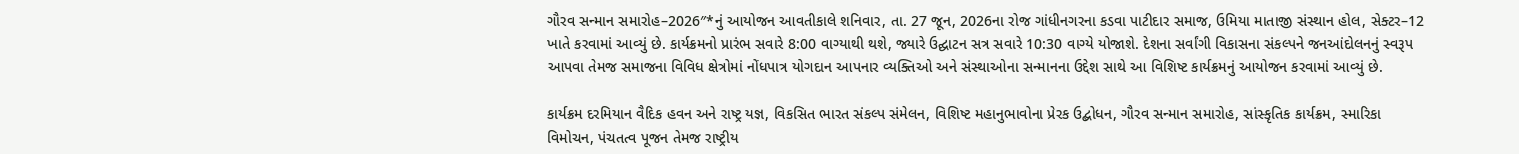ગૌરવ સન્માન સમારોહ–2026″*નું આયોજન આવતીકાલે શનિવાર, તા. 27 જૂન, 2026ના રોજ ગાંધીનગરના કડવા પાટીદાર સમાજ, ઉમિયા માતાજી સંસ્થાન હોલ, સેક્ટર–12 ખાતે કરવામાં આવ્યું છે. કાર્યક્રમનો પ્રારંભ સવારે 8:00 વાગ્યાથી થશે, જ્યારે ઉદ્ઘાટન સત્ર સવારે 10:30 વાગ્યે યોજાશે. દેશના સર્વાંગી વિકાસના સંકલ્પને જનઆંદોલનનું સ્વરૂપ આપવા તેમજ સમાજના વિવિધ ક્ષેત્રોમાં નોંધપાત્ર યોગદાન આપનાર વ્યક્તિઓ અને સંસ્થાઓના સન્માનના ઉદ્દેશ સાથે આ વિશિષ્ટ કાર્યક્રમનું આયોજન કરવામાં આવ્યું છે.

કાર્યક્રમ દરમિયાન વૈદિક હવન અને રાષ્ટ્ર યજ્ઞ, વિકસિત ભારત સંકલ્પ સંમેલન, વિશિષ્ટ મહાનુભાવોના પ્રેરક ઉદ્બોધન, ગૌરવ સન્માન સમારોહ, સાંસ્કૃતિક કાર્યક્રમ, સ્મારિકા વિમોચન, પંચતત્વ પૂજન તેમજ રાષ્ટ્રીય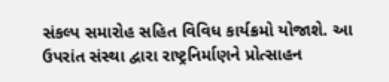સંકલ્પ સમારોહ સહિત વિવિધ કાર્યક્રમો યોજાશે. આ ઉપરાંત સંસ્થા દ્વારા રાષ્ટ્રનિર્માણને પ્રોત્સાહન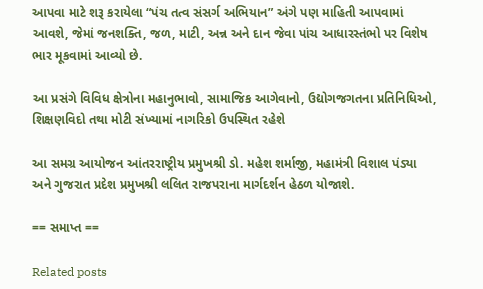આપવા માટે શરૂ કરાયેલા “પંચ તત્વ સંસર્ગ અભિયાન” અંગે પણ માહિતી આપવામાં આવશે, જેમાં જનશક્તિ, જળ, માટી, અન્ન અને દાન જેવા પાંચ આધારસ્તંભો પર વિશેષ ભાર મૂકવામાં આવ્યો છે.

આ પ્રસંગે વિવિધ ક્ષેત્રોના મહાનુભાવો, સામાજિક આગેવાનો, ઉદ્યોગજગતના પ્રતિનિધિઓ, શિક્ષણવિદો તથા મોટી સંખ્યામાં નાગરિકો ઉપસ્થિત રહેશે

આ સમગ્ર આયોજન આંતરરાષ્ટ્રીય પ્રમુખશ્રી ડો. મહેશ શર્માજી, મહામંત્રી વિશાલ પંડ્યા અને ગુજરાત પ્રદેશ પ્રમુખશ્રી લલિત રાજપરાના માર્ગદર્શન હેઠળ યોજાશે.

== સમાપ્ત ==

Related posts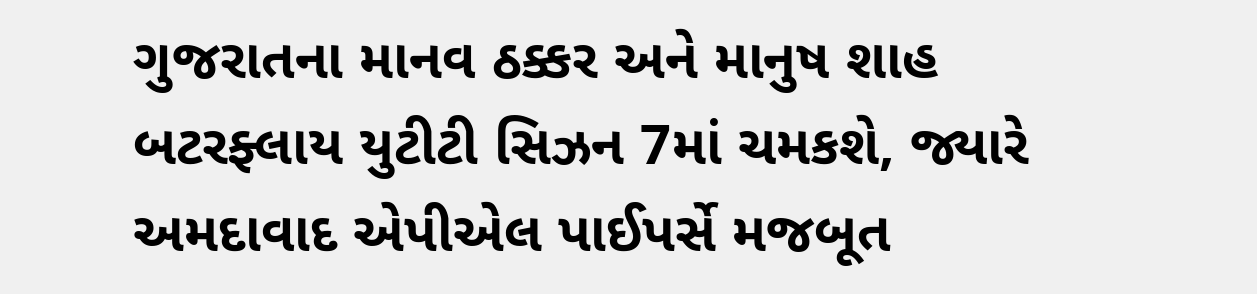ગુજરાતના માનવ ઠક્કર અને માનુષ શાહ બટરફ્લાય યુટીટી સિઝન 7માં ચમકશે, જ્યારે અમદાવાદ એપીએલ પાઈપર્સે મજબૂત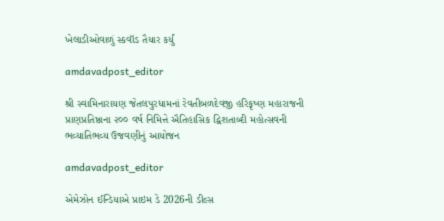ખેલાડીઓવાળું સ્કવૉડ તૈયાર કર્યું

amdavadpost_editor

શ્રી સ્વામિનારાયણ જેતલપુરધામનાં રેવતીબળદેવજી હરિકૃષ્ણ મહારાજની પ્રાણપ્રતિષ્ઠાના ૨૦૦ વર્ષ નિમિત્તે ઐતિહાસિક દ્વિશતાબ્દી મહોત્સવની ભવ્યાતિભવ્ય ઉજવણીનું આયોજન

amdavadpost_editor

એમેઝોન ઈન્ડિયાએ પ્રાઇમ ડે 2026ની ડીલ્સ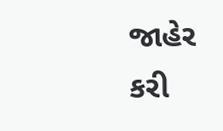જાહેર કરી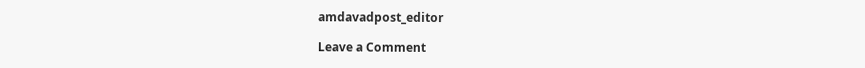amdavadpost_editor

Leave a Comment